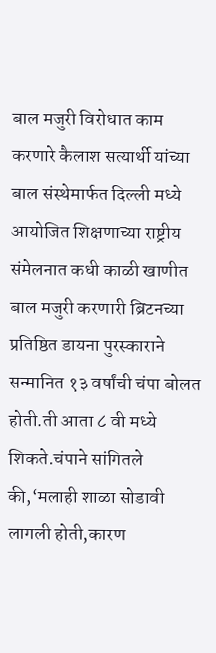बाल मजुरी विरोधात काम करणारे कैलाश सत्यार्थी यांच्या बाल संस्थेमार्फत दिल्ली मध्ये आयोजित शिक्षणाच्या राष्ट्रीय संमेलनात कधी काळी खाणीत बाल मजुरी करणारी ब्रिटनच्या प्रतिष्ठित डायना पुरस्काराने सन्मानित १३ वर्षांची चंपा बोलत होती.ती आता ८ वी मध्ये शिकते.चंपाने सांगितले की,‘मलाही शाळा सोडावी लागली होती,कारण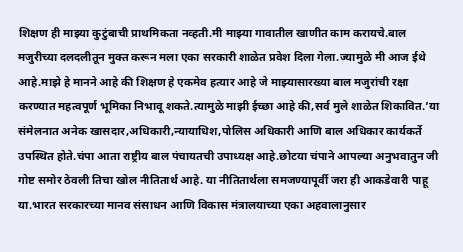शिक्षण ही माझ्या कुटुंबाची प्राथमिकता नव्हती.मी माझ्या गावातील खाणीत काम करायचे.बाल मजुरीच्या दलदलीतून मुक्त करून मला एका सरकारी शाळेत प्रवेश दिला गेला.ज्यामुळे मी आज ईथे आहे.माझे हे मानने आहे की शिक्षण हे एकमेव हत्यार आहे जे माझ्यासारख्या बाल मजुरांची रक्षा करण्यात महत्वपूर्ण भूमिका निभावू शकते.त्यामुळे माझी ईच्छा आहे की,सर्व मुले शाळेत शिकावित.’या संमेलनात अनेक खासदार,अधिकारी,न्यायाधिश,पोलिस अधिकारी आणि बाल अधिकार कार्यकर्ते उपस्थित होते.चंपा आता राष्ट्रीय बाल पंचायतची उपाध्यक्ष आहे.छोटया चंपाने आपल्या अनुभवातुन जी गोष्ट समोर ठेवली तिचा खोल नीतितार्थ आहे. या नीतितार्थला समजण्यापूर्वी जरा ही आकडेवारी पाहू या.भारत सरकारच्या मानव संसाधन आणि विकास मंत्रालयाच्या एका अहवालानुसार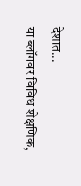देशात...
या ब्लॉगवर विविध शेक्षणिक,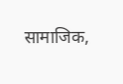सामाजिक,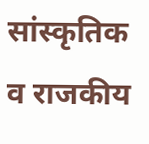सांस्कृतिक व राजकीय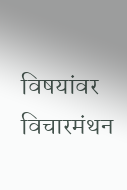विषयांवर विचारमंथन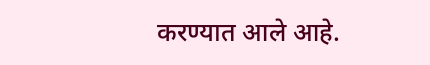करण्यात आले आहे.